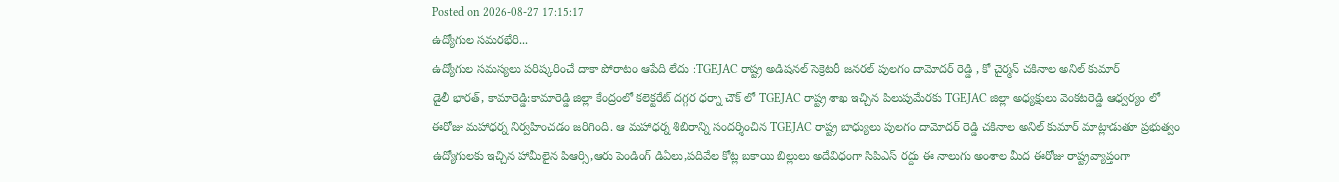Posted on 2026-08-27 17:15:17
ఉద్యోగుల సమరభేరి...
ఉద్యోగుల సమస్యలు పరిష్కరించే దాకా పోరాటం ఆపేది లేదు :TGEJAC రాష్ట్ర అడిషనల్ సెక్రెటరీ జనరల్ పులగం దామోదర్ రెడ్డి , కో చైర్మన్ చకినాల అనిల్ కుమార్
డైలీ భారత్, కామారెడ్డి:కామారెడ్డి జిల్లా కేంద్రంలో కలెక్టరేట్ దగ్గర ధర్నా చౌక్ లో TGEJAC రాష్ట్ర శాఖ ఇచ్చిన పిలుపుమేరకు TGEJAC జిల్లా అధ్యక్షులు వెంకటరెడ్డి ఆధ్వర్యం లో ఈరోజు మహాధర్న నిర్వహించడం జరిగింది. ఆ మహాధర్న శిబిరాన్ని సందర్శించిన TGEJAC రాష్ట్ర బాధ్యులు పులగం దామోదర్ రెడ్డి చకినాల అనిల్ కుమార్ మాట్లాడుతూ ప్రభుత్వం ఉద్యోగులకు ఇచ్చిన హామీలైన పిఆర్సి,ఆరు పెండింగ్ డిఏలు,పదివేల కోట్ల బకాయి బిల్లులు అదేవిధంగా సిపిఎస్ రద్దు ఈ నాలుగు అంశాల మీద ఈరోజు రాష్ట్రవ్యాప్తంగా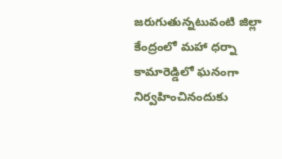జరుగుతున్నటువంటి జిల్లా కేంద్రంలో మహా ధర్నా కామారెడ్డిలో ఘనంగా నిర్వహించినందుకు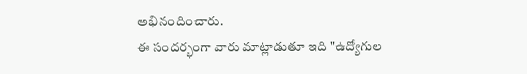అభినందించారు.
ఈ సందర్భంగా వారు మాట్లాడుతూ ఇది "ఉద్యోగుల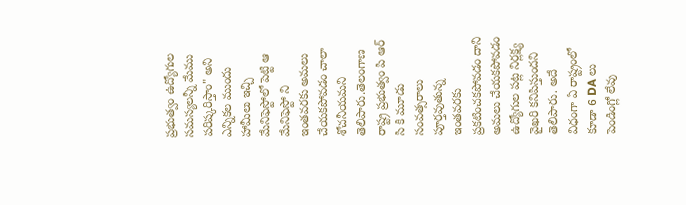ప్రభుత్వం ఉద్యోగుల సమస్యలన్నీ మేము పరిష్కరిస్తాం" అని ఎన్నికల ముందు హామీలు ఇచ్చి మేనిఫెస్టోలో పెట్టి ఆ మేనిఫెస్టో ని ఇంతవరకు అమలు చేయకపోవడం చాలా శోచనీయమని తెలిపారు.తెలంగాణ రాష్ట్ర ప్రభుత్వం పి ఆర్ సి కి మూడు సంవత్సరాలు పూర్తవుతున్న ఇంతవరకు ప్రకటించకపోవడం దాని అమలు చేయకపోవడం ఉద్యోగుల పట్ల నిర్లక్ష్య వైఖరి కనిపిస్తుందని తెలిపారు. అదే విధంగా ఏ రాష్ట్రంలో కూడా 6 DA లు పెండింగ్లో లేవు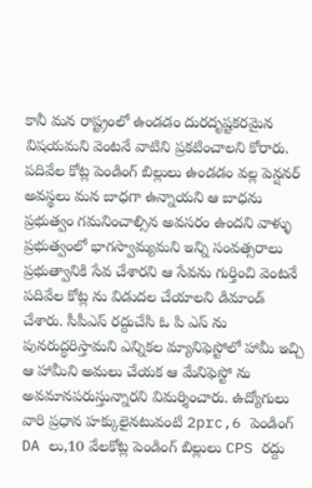కానీ మన రాష్ట్రంలో ఉండడం దురదృష్టకరమైన విషయమని వెంటనే వాటిని ప్రకటించాలని కోరారు. పదివేల కోట్ల పెండింగ్ బిల్లులు ఉండడం వల్ల పెన్షనర్ అవస్థలు మన బాధగా ఉన్నాయని ఆ బాధను ప్రభుత్వం గమనించాల్సిన అవసరం ఉందని వాళ్ళు ప్రభుత్వంలో భాగస్వామ్యమని ఇన్ని సంవత్సరాలు ప్రభుత్వానికి సేవ చేశారని ఆ సేవను గుర్తించి వెంటనే పదివేల కోట్ల ను విడుదల చేయాలని డిమాండ్ చేశారు. సీపీఎస్ రద్దుచేసి ఓ పి ఎస్ ను పునరుద్ధరిస్తామని ఎన్నికల మ్యానిఫెస్టోలో హామీ ఇచ్చి ఆ హామీని అమలు చేయక ఆ మేనిఫెస్టో ను అవమానపరుస్తున్నారని విమర్శించారు. ఉద్యోగులు వారి ప్రధాన హక్కులైనటువంటి 2prc,6 పెండింగ్ DA లు,10 వేలకోట్ల పెండింగ్ బిల్లులు CPS రద్దు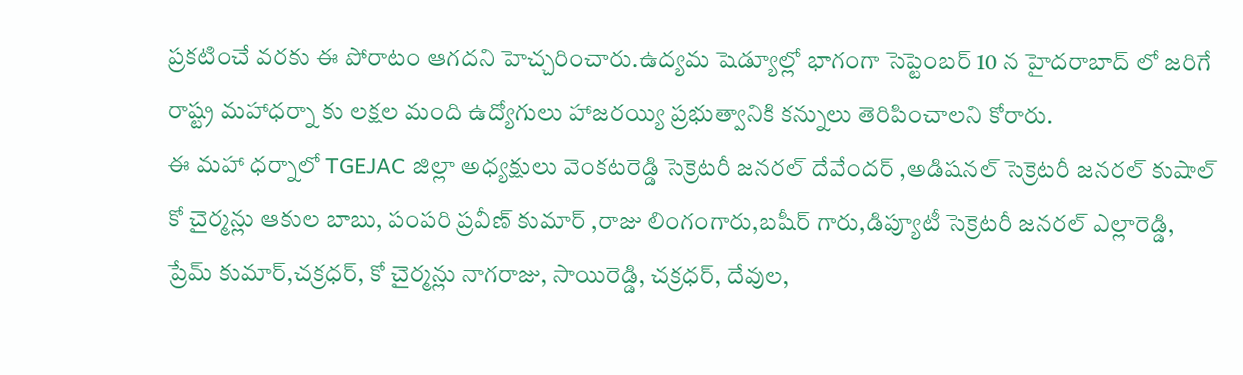ప్రకటించే వరకు ఈ పోరాటం ఆగదని హెచ్చరించారు.ఉద్యమ షెడ్యూల్లో భాగంగా సెప్టెంబర్ 10 న హైదరాబాద్ లో జరిగే రాష్ట్ర మహాధర్నా కు లక్షల మంది ఉద్యోగులు హాజరయ్యి ప్రభుత్వానికి కన్నులు తెరిపించాలని కోరారు.
ఈ మహా ధర్నాలో TGEJAC జిల్లా అధ్యక్షులు వెంకటరెడ్డి సెక్రెటరీ జనరల్ దేవేందర్ ,అడిషనల్ సెక్రెటరీ జనరల్ కుషాల్ కో చైర్మన్లు ఆకుల బాబు, పంపరి ప్రవీణ్ కుమార్ ,రాజు లింగంగారు,బషీర్ గారు,డిప్యూటీ సెక్రెటరీ జనరల్ ఎల్లారెడ్డి, ప్రేమ్ కుమార్,చక్రధర్, కో చైర్మన్లు నాగరాజు, సాయిరెడ్డి, చక్రధర్, దేవుల,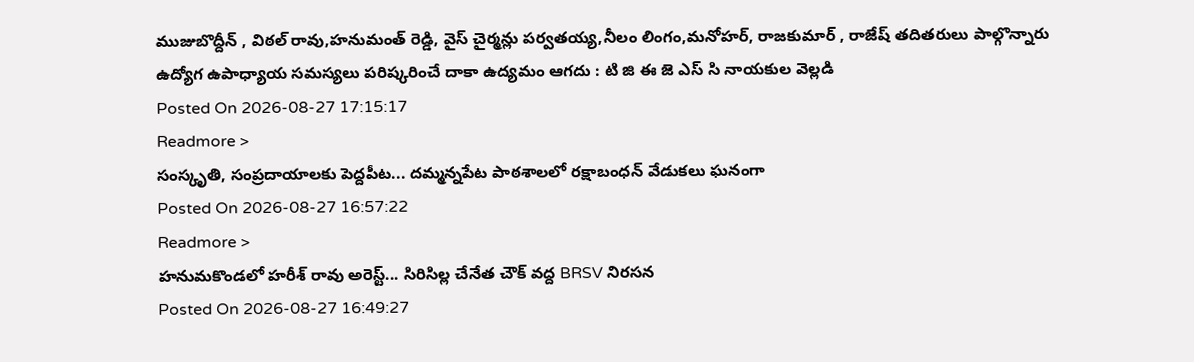ముజుబొద్దీన్ , విఠల్ రావు,హనుమంత్ రెడ్డి, వైస్ చైర్మన్లు పర్వతయ్య,నీలం లింగం,మనోహర్, రాజకుమార్ , రాజేష్ తదితరులు పాల్గొన్నారు
ఉద్యోగ ఉపాధ్యాయ సమస్యలు పరిష్కరించే దాకా ఉద్యమం ఆగదు : టి జి ఈ జె ఎస్ సి నాయకుల వెల్లడి
Posted On 2026-08-27 17:15:17
Readmore >
సంస్కృతి, సంప్రదాయాలకు పెద్దపీట... దమ్మన్నపేట పాఠశాలలో రక్షాబంధన్ వేడుకలు ఘనంగా
Posted On 2026-08-27 16:57:22
Readmore >
హనుమకొండలో హరీశ్ రావు అరెస్ట్... సిరిసిల్ల చేనేత చౌక్ వద్ద BRSV నిరసన
Posted On 2026-08-27 16:49:27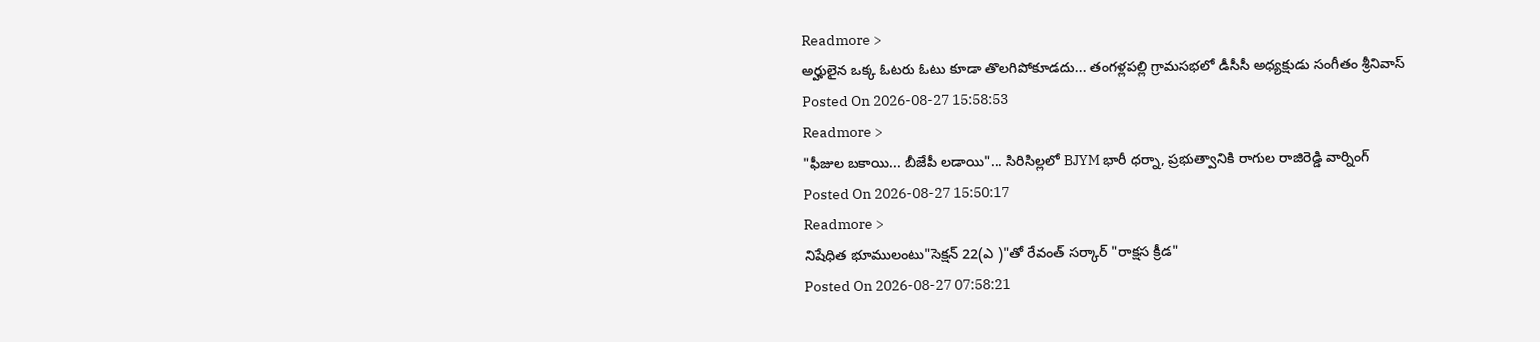Readmore >
అర్హులైన ఒక్క ఓటరు ఓటు కూడా తొలగిపోకూడదు... తంగళ్లపల్లి గ్రామసభలో డీసీసీ అధ్యక్షుడు సంగీతం శ్రీనివాస్
Posted On 2026-08-27 15:58:53
Readmore >
"ఫీజుల బకాయి... బీజేపీ లడాయి"... సిరిసిల్లలో BJYM భారీ ధర్నా, ప్రభుత్వానికి రాగుల రాజిరెడ్డి వార్నింగ్
Posted On 2026-08-27 15:50:17
Readmore >
నిషేధిత భూములంటు"సెక్షన్ 22(ఎ )"తో రేవంత్ సర్కార్ "రాక్షస క్రీడ"
Posted On 2026-08-27 07:58:21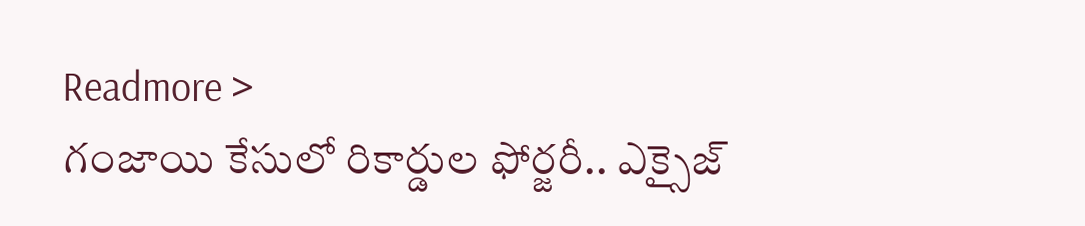Readmore >
గంజాయి కేసులో రికార్డుల ఫోర్జరీ.. ఎక్సైజ్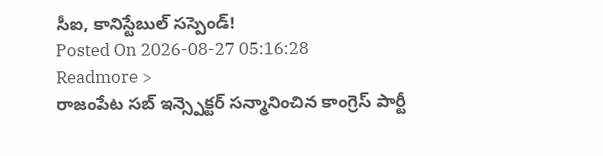సీఐ, కానిస్టేబుల్ సస్పెండ్!
Posted On 2026-08-27 05:16:28
Readmore >
రాజంపేట సబ్ ఇన్స్పెక్టర్ సన్మానించిన కాంగ్రెస్ పార్టీ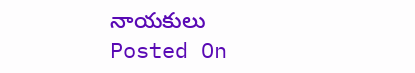నాయకులు
Posted On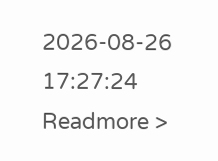2026-08-26 17:27:24
Readmore >